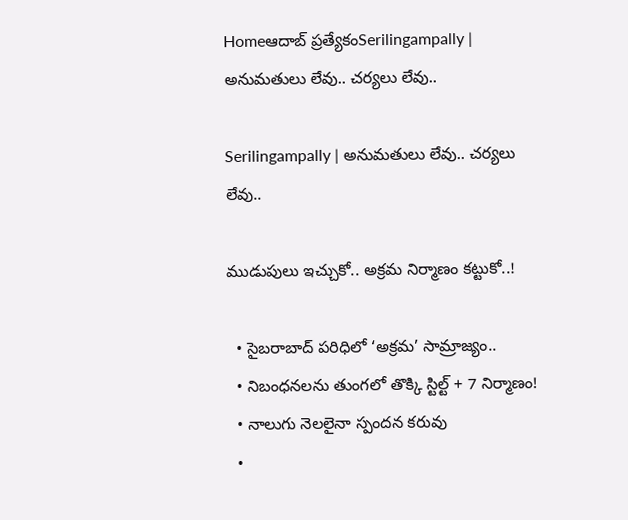Homeఆదాబ్ ప్రత్యేకంSerilingampally | అనుమతులు లేవు.. చర్యలు లేవు..

Serilingampally | అనుమతులు లేవు.. చర్యలు లేవు..

ముడుపులు ఇచ్చుకో.. అక్రమ నిర్మాణం కట్టుకో..!

  • సైబరాబాద్ పరిధిలో ‘అక్రమ’ సామ్రాజ్యం..
  • నిబంధనలను తుంగలో తొక్కి స్టిల్ట్ + 7 నిర్మాణం!
  • నాలుగు నెలలైనా స్పందన కరువు
  •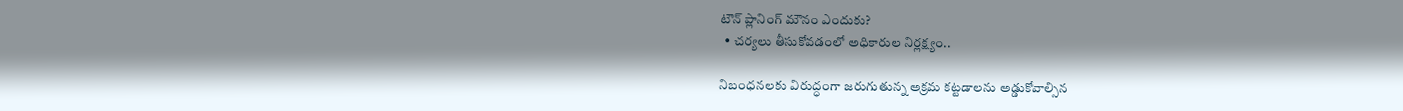టౌన్ ప్లానింగ్ మౌనం ఎందుకు?
  • చర్యలు తీసుకోవడంలో అధికారుల నిర్లక్ష్యం..

నిబంధనలకు విరుద్ధంగా జరుగుతున్న అక్రమ కట్టడాలను అడ్డుకోవాల్సిన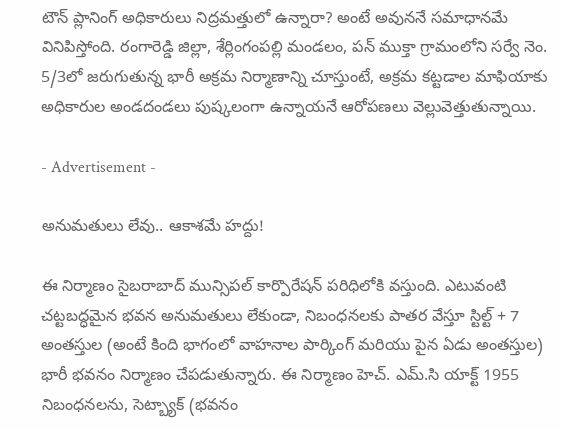టౌన్ ప్లానింగ్ అధికారులు నిద్రమత్తులో ఉన్నారా? అంటే అవుననే సమాధానమే వినిపిస్తోంది. రంగారెడ్డి జిల్లా, శేర్లింగంపల్లి మండలం, పన్ ముక్తా గ్రామంలోని సర్వే నెం. 5/3లో జరుగుతున్న భారీ అక్రమ నిర్మాణాన్ని చూస్తుంటే, అక్రమ కట్టడాల మాఫియాకు అధికారుల అండదండలు పుష్కలంగా ఉన్నాయనే ఆరోపణలు వెల్లువెత్తుతున్నాయి.

- Advertisement -

అనుమతులు లేవు.. ఆకాశమే హద్దు!

ఈ నిర్మాణం సైబరాబాద్ మున్సిపల్ కార్పొరేషన్ పరిధిలోకి వస్తుంది. ఎటువంటి చట్టబద్ధమైన భవన అనుమతులు లేకుండా, నిబంధనలకు పాతర వేస్తూ స్టిల్ట్ + 7 అంతస్తుల (అంటే కింది భాగంలో వాహనాల పార్కింగ్ మరియు పైన ఏడు అంతస్తుల) భారీ భవనం నిర్మాణం చేపడుతున్నారు. ఈ నిర్మాణం హెచ్. ఎమ్.సి యాక్ట్ 1955 నిబంధనలను, సెట్బ్యాక్ (భవనం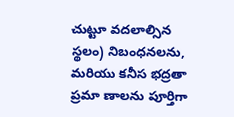చుట్టూ వదలాల్సిన స్థలం) నిబంధనలను, మరియు కనీస భద్రతా ప్రమా ణాలను పూర్తిగా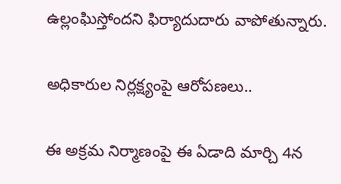ఉల్లంఘిస్తోందని ఫిర్యాదుదారు వాపోతున్నారు.

అధికారుల నిర్లక్ష్యంపై ఆరోపణలు..

ఈ అక్రమ నిర్మాణంపై ఈ ఏడాది మార్చి 4న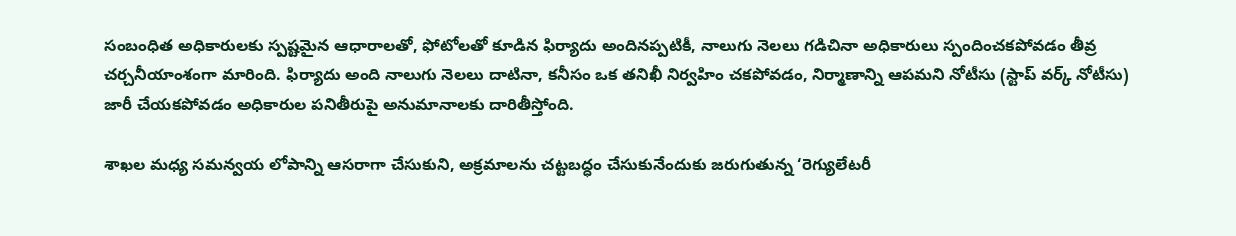సంబంధిత అధికారులకు స్పష్టమైన ఆధారాలతో, ఫోటోలతో కూడిన ఫిర్యాదు అందినప్పటికీ, నాలుగు నెలలు గడిచినా అధికారులు స్పందించకపోవడం తీవ్ర చర్చనీయాంశంగా మారింది. ఫిర్యాదు అంది నాలుగు నెలలు దాటినా, కనీసం ఒక తనిఖీ నిర్వహిం చకపోవడం, నిర్మాణాన్ని ఆపమని నోటీసు (స్టాప్ వర్క్ నోటీసు) జారీ చేయకపోవడం అధికారుల పనితీరుపై అనుమానాలకు దారితీస్తోంది.

శాఖల మధ్య సమన్వయ లోపాన్ని ఆసరాగా చేసుకుని, అక్రమాలను చట్టబద్ధం చేసుకునేందుకు జరుగుతున్న ‘రెగ్యులేటరీ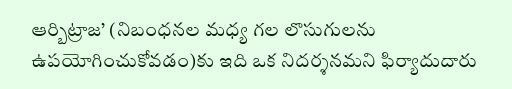ఆర్బిట్రాజ’ (నిబంధనల మధ్య గల లొసుగులను ఉపయోగించుకోవడం)కు ఇది ఒక నిదర్శనమని ఫిర్యాదుదారు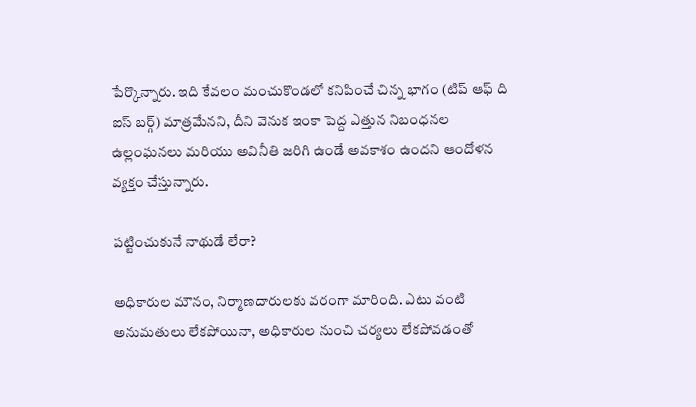పేర్కొన్నారు. ఇది కేవలం మంచుకొండలో కనిపించే చిన్న భాగం (టిప్ ఆఫ్ ది ఐస్ బర్గ్) మాత్రమేనని, దీని వెనుక ఇంకా పెద్ద ఎత్తున నిబంధనల ఉల్లంఘనలు మరియు అవినీతి జరిగి ఉండే అవకాశం ఉందని ఆందోళన వ్యక్తం చేస్తున్నారు.

పట్టించుకునే నాథుడే లేరా?

అధికారుల మౌనం, నిర్మాణదారులకు వరంగా మారింది. ఎటు వంటి అనుమతులు లేకపోయినా, అధికారుల నుంచి చర్యలు లేకపోవడంతో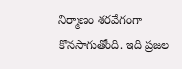నిర్మాణం శరవేగంగా కొనసాగుతోంది. ఇది ప్రజల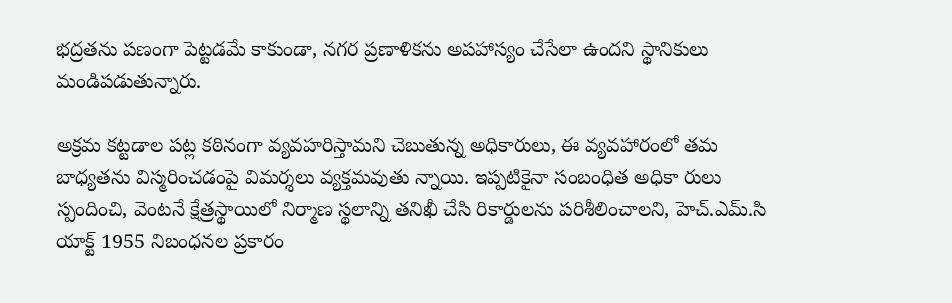భద్రతను పణంగా పెట్టడమే కాకుండా, నగర ప్రణాళికను అపహాస్యం చేసేలా ఉందని స్థానికులు మండిపడుతున్నారు.

అక్రమ కట్టడాల పట్ల కఠినంగా వ్యవహరిస్తామని చెబుతున్న అధికారులు, ఈ వ్యవహారంలో తమ బాధ్యతను విస్మరించడంపై విమర్శలు వ్యక్తమవుతు న్నాయి. ఇప్పటికైనా సంబంధిత అధికా రులు స్పందించి, వెంటనే క్షేత్రస్థాయిలో నిర్మాణ స్థలాన్ని తనిఖీ చేసి రికార్డులను పరిశీలించాలని, హెచ్.ఎమ్.సి యాక్ట్ 1955 నిబంధనల ప్రకారం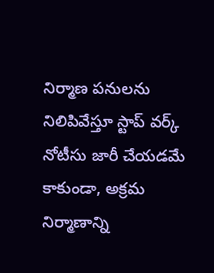నిర్మాణ పనులను నిలిపివేస్తూ స్టాప్ వర్క్ నోటీసు జారీ చేయడమే కాకుండా, అక్రమ నిర్మాణాన్ని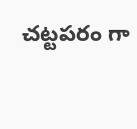చట్టపరం గా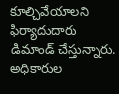కూల్చివేయాలని ఫిర్యాదుదారు డిమాండ్ చేస్తున్నారు. అధికారుల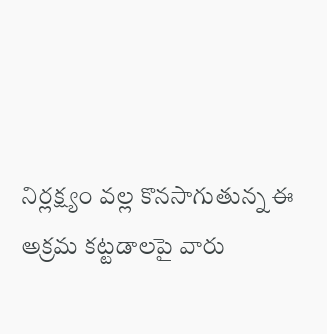నిర్లక్ష్యం వల్ల కొనసాగుతున్న ఈ అక్రమ కట్టడాలపై వారు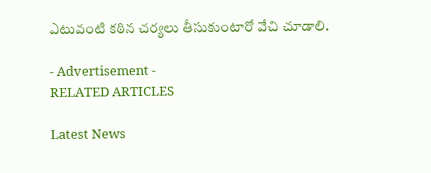ఎటువంటి కఠిన చర్యలు తీసుకుంటారో వేచి చూడాలి.

- Advertisement -
RELATED ARTICLES

Latest News